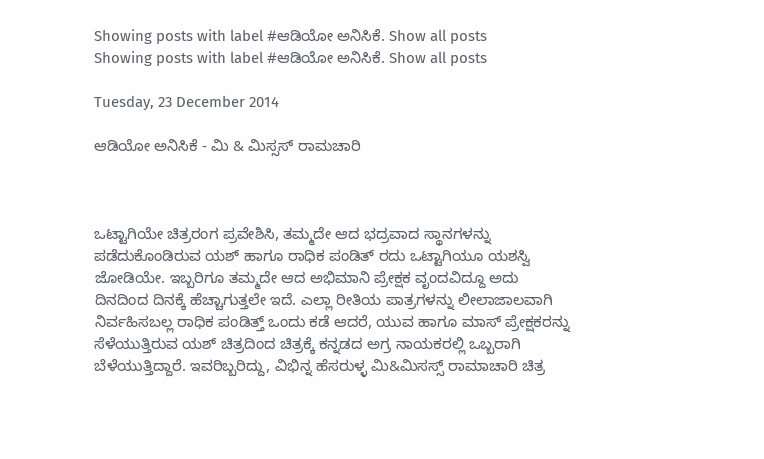Showing posts with label #ಆಡಿಯೋ ಅನಿಸಿಕೆ. Show all posts
Showing posts with label #ಆಡಿಯೋ ಅನಿಸಿಕೆ. Show all posts

Tuesday, 23 December 2014

ಆಡಿಯೋ ಅನಿಸಿಕೆ - ಮಿ & ಮಿಸ್ಸಸ್ ರಾಮಚಾರಿ



ಒಟ್ಟಾಗಿಯೇ ಚಿತ್ರರಂಗ ಪ್ರವೇಶಿಸಿ, ತಮ್ಮದೇ ಆದ ಭದ್ರವಾದ ಸ್ಥಾನಗಳನ್ನು ಪಡೆದುಕೊಂಡಿರುವ ಯಶ್ ಹಾಗೂ ರಾಧಿಕ ಪಂಡಿತ್ ರದು ಒಟ್ಟಾಗಿಯೂ ಯಶಸ್ವಿ ಜೋಡಿಯೇ. ಇಬ್ಬರಿಗೂ ತಮ್ಮದೇ ಆದ ಅಭಿಮಾನಿ ಪ್ರೇಕ್ಷಕ ವೃಂದವಿದ್ದೂ ಅದು ದಿನದಿಂದ ದಿನಕ್ಕೆ ಹೆಚ್ಚಾಗುತ್ತಲೇ ಇದೆ. ಎಲ್ಲಾ ರೀತಿಯ ಪಾತ್ರಗಳನ್ನು ಲೀಲಾಜಾಲವಾಗಿ ನಿರ್ವಹಿಸಬಲ್ಲ ರಾಧಿಕ ಪಂಡಿತ್ತ್ ಒಂದು ಕಡೆ ಆದರೆ, ಯುವ ಹಾಗೂ ಮಾಸ್ ಪ್ರೇಕ್ಷಕರನ್ನು ಸೆಳೆಯುತ್ತಿರುವ ಯಶ್ ಚಿತ್ರದಿಂದ ಚಿತ್ರಕ್ಕೆ ಕನ್ನಡದ ಅಗ್ರ ನಾಯಕರಲ್ಲಿ ಒಬ್ಬರಾಗಿ ಬೆಳೆಯುತ್ತಿದ್ದಾರೆ. ಇವರಿಬ್ಬರಿದ್ದು, ವಿಭಿನ್ನ ಹೆಸರುಳ್ಳ ಮಿ&ಮಿಸಸ್ಸ್ ರಾಮಾಚಾರಿ ಚಿತ್ರ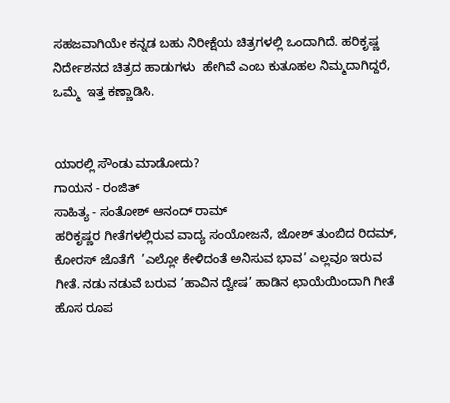ಸಹಜವಾಗಿಯೇ ಕನ್ನಡ ಬಹು ನಿರೀಕ್ಷೆಯ ಚಿತ್ರಗಳಲ್ಲಿ ಒಂದಾಗಿದೆ. ಹರಿಕೃಷ್ಣ ನಿರ್ದೇಶನದ ಚಿತ್ರದ ಹಾಡುಗಳು  ಹೇಗಿವೆ ಎಂಬ ಕುತೂಹಲ ನಿಮ್ಮದಾಗಿದ್ದರೆ, ಒಮ್ಮೆ  ಇತ್ತ ಕಣ್ಣಾಡಿಸಿ.


ಯಾರಲ್ಲಿ ಸೌಂಡು ಮಾಡೋದು?
ಗಾಯನ - ರಂಜಿತ್
ಸಾಹಿತ್ಯ - ಸಂತೋಶ್ ಆನಂದ್ ರಾಮ್
ಹರಿಕೃಷ್ಣರ ಗೀತೆಗಳಲ್ಲಿರುವ ವಾದ್ಯ ಸಂಯೋಜನೆ, ಜೋಶ್ ತುಂಬಿದ ರಿದಮ್, ಕೋರಸ್ ಜೊತೆಗೆ  ’ಎಲ್ಲೋ ಕೇಳಿದಂತೆ ಅನಿಸುವ ಭಾವ’ ಎಲ್ಲವೂ ಇರುವ ಗೀತೆ. ನಡು ನಡುವೆ ಬರುವ ’ಹಾವಿನ ದ್ವೇಷ’ ಹಾಡಿನ ಛಾಯೆಯಿಂದಾಗಿ ಗೀತೆ ಹೊಸ ರೂಪ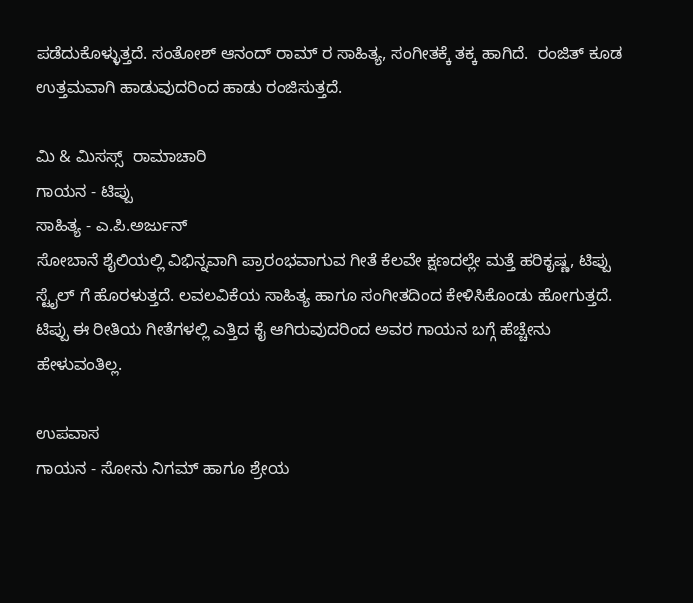ಪಡೆದುಕೊಳ್ಳುತ್ತದೆ. ಸಂತೋಶ್ ಆನಂದ್ ರಾಮ್ ರ ಸಾಹಿತ್ಯ, ಸಂಗೀತಕ್ಕೆ ತಕ್ಕ ಹಾಗಿದೆ.  ರಂಜಿತ್ ಕೂಡ ಉತ್ತಮವಾಗಿ ಹಾಡುವುದರಿಂದ ಹಾಡು ರಂಜಿಸುತ್ತದೆ.

ಮಿ & ಮಿಸಸ್ಸ್  ರಾಮಾಚಾರಿ
ಗಾಯನ - ಟಿಪ್ಪು
ಸಾಹಿತ್ಯ - ಎ.ಪಿ.ಅರ್ಜುನ್
ಸೋಬಾನೆ ಶೈಲಿಯಲ್ಲಿ ವಿಭಿನ್ನವಾಗಿ ಪ್ರಾರಂಭವಾಗುವ ಗೀತೆ ಕೆಲವೇ ಕ್ಷಣದಲ್ಲೇ ಮತ್ತೆ ಹರಿಕೃಷ್ಣ, ಟಿಪ್ಪು ಸ್ಟೈಲ್ ಗೆ ಹೊರಳುತ್ತದೆ. ಲವಲವಿಕೆಯ ಸಾಹಿತ್ಯ ಹಾಗೂ ಸಂಗೀತದಿಂದ ಕೇಳಿಸಿಕೊಂಡು ಹೋಗುತ್ತದೆ. ಟಿಪ್ಪು ಈ ರೀತಿಯ ಗೀತೆಗಳಲ್ಲಿ ಎತ್ತಿದ ಕೈ ಆಗಿರುವುದರಿಂದ ಅವರ ಗಾಯನ ಬಗ್ಗೆ ಹೆಚ್ಚೇನು ಹೇಳುವಂತಿಲ್ಲ.

ಉಪವಾಸ
ಗಾಯನ - ಸೋನು ನಿಗಮ್ ಹಾಗೂ ಶ್ರೇಯ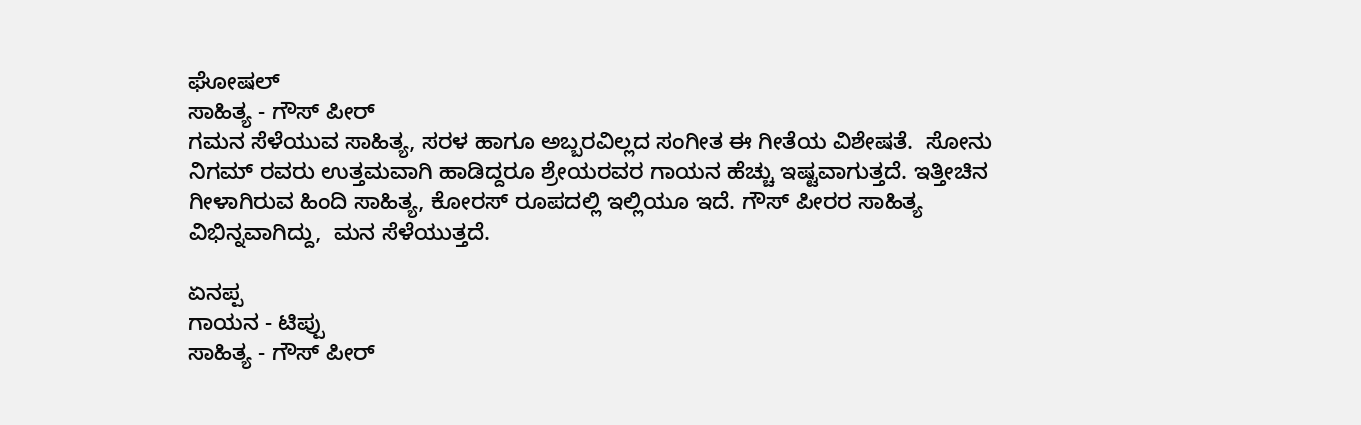ಘೋಷಲ್
ಸಾಹಿತ್ಯ - ಗೌಸ್ ಪೀರ್
ಗಮನ ಸೆಳೆಯುವ ಸಾಹಿತ್ಯ, ಸರಳ ಹಾಗೂ ಅಬ್ಬರವಿಲ್ಲದ ಸಂಗೀತ ಈ ಗೀತೆಯ ವಿಶೇಷತೆ.  ಸೋನು ನಿಗಮ್ ರವರು ಉತ್ತಮವಾಗಿ ಹಾಡಿದ್ದರೂ ಶ್ರೇಯರವರ ಗಾಯನ ಹೆಚ್ಚು ಇಷ್ಟವಾಗುತ್ತದೆ. ಇತ್ತೀಚಿನ ಗೀಳಾಗಿರುವ ಹಿಂದಿ ಸಾಹಿತ್ಯ, ಕೋರಸ್ ರೂಪದಲ್ಲಿ ಇಲ್ಲಿಯೂ ಇದೆ. ಗೌಸ್ ಪೀರರ ಸಾಹಿತ್ಯ ವಿಭಿನ್ನವಾಗಿದ್ದು,  ಮನ ಸೆಳೆಯುತ್ತದೆ.

ಏನಪ್ಪ
ಗಾಯನ - ಟಿಪ್ಪು
ಸಾಹಿತ್ಯ - ಗೌಸ್ ಪೀರ್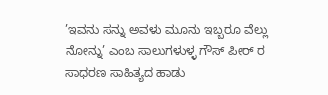’ಇವನು ಸನ್ನು ಅವಳು ಮೂನು ಇಬ್ಬರೂ ವೆಲ್ಲು ನೋನ್ನು’ ಎಂಬ ಸಾಲುಗಳುಳ್ಳ ಗೌಸ್ ಪೀರ್ ರ ಸಾಧರಣ ಸಾಹಿತ್ಯದ ಹಾಡು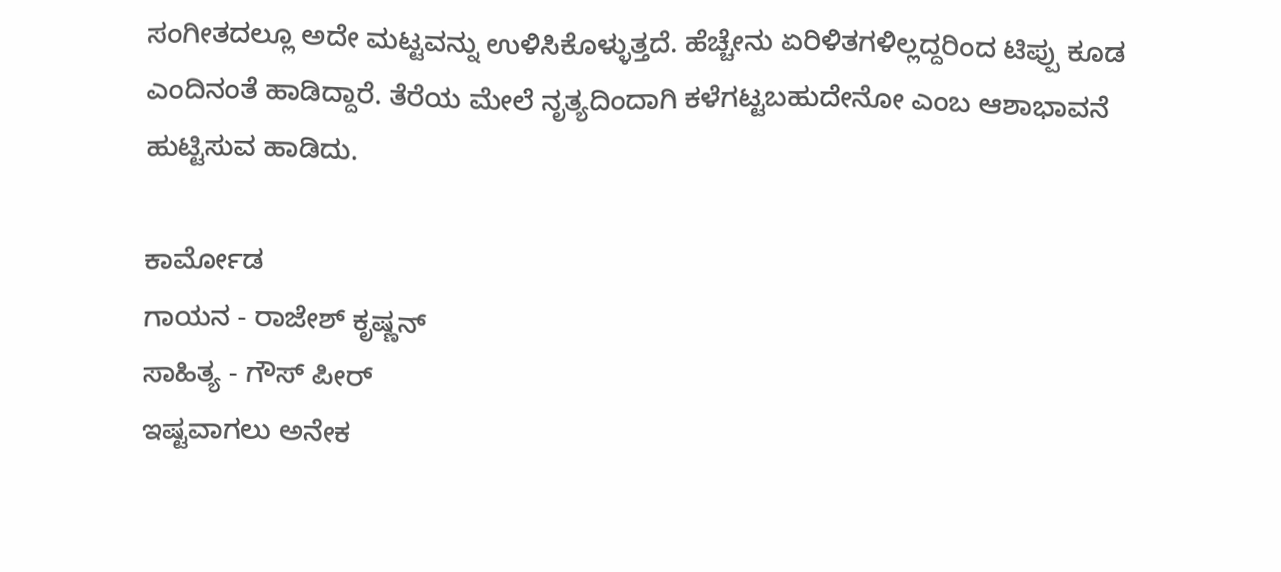ಸಂಗೀತದಲ್ಲೂ ಅದೇ ಮಟ್ಟವನ್ನು ಉಳಿಸಿಕೊಳ್ಳುತ್ತದೆ. ಹೆಚ್ಚೇನು ಏರಿಳಿತಗಳಿಲ್ಲದ್ದರಿಂದ ಟಿಪ್ಪು ಕೂಡ ಎಂದಿನಂತೆ ಹಾಡಿದ್ದಾರೆ. ತೆರೆಯ ಮೇಲೆ ನೃತ್ಯದಿಂದಾಗಿ ಕಳೆಗಟ್ಟಬಹುದೇನೋ ಎಂಬ ಆಶಾಭಾವನೆ ಹುಟ್ಟಿಸುವ ಹಾಡಿದು.

ಕಾರ್ಮೋಡ
ಗಾಯನ - ರಾಜೇಶ್ ಕೃಷ್ಣನ್
ಸಾಹಿತ್ಯ - ಗೌಸ್ ಪೀರ್
ಇಷ್ಟವಾಗಲು ಅನೇಕ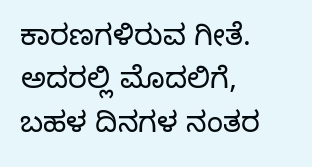ಕಾರಣಗಳಿರುವ ಗೀತೆ. ಅದರಲ್ಲಿ ಮೊದಲಿಗೆ, ಬಹಳ ದಿನಗಳ ನಂತರ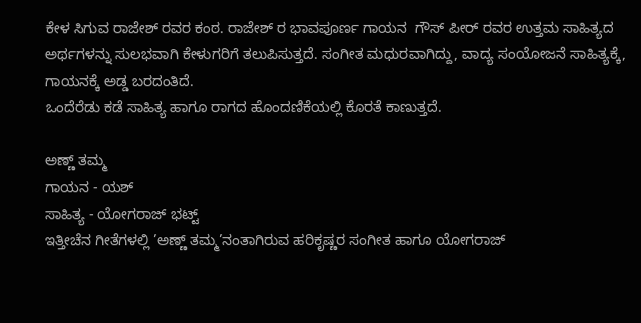ಕೇಳ ಸಿಗುವ ರಾಜೇಶ್ ರವರ ಕಂಠ. ರಾಜೇಶ್ ರ ಭಾವಪೂರ್ಣ ಗಾಯನ  ಗೌಸ್ ಪೀರ್ ರವರ ಉತ್ತಮ ಸಾಹಿತ್ಯದ ಅರ್ಥಗಳನ್ನು ಸುಲಭವಾಗಿ ಕೇಳುಗರಿಗೆ ತಲುಪಿಸುತ್ತದೆ. ಸಂಗೀತ ಮಧುರವಾಗಿದ್ದು, ವಾದ್ಯ ಸಂಯೋಜನೆ ಸಾಹಿತ್ಯಕ್ಕೆ, ಗಾಯನಕ್ಕೆ ಅಡ್ಡ ಬರದಂತಿದೆ.
ಒಂದೆರೆಡು ಕಡೆ ಸಾಹಿತ್ಯ ಹಾಗೂ ರಾಗದ ಹೊಂದಣಿಕೆಯಲ್ಲಿ ಕೊರತೆ ಕಾಣುತ್ತದೆ.

ಅಣ್ಣ್ ತಮ್ಮ
ಗಾಯನ - ಯಶ್
ಸಾಹಿತ್ಯ - ಯೋಗರಾಜ್ ಭಟ್ಟ್
ಇತ್ತೀಚೆನ ಗೀತೆಗಳಲ್ಲಿ ’ಅಣ್ಣ್ ತಮ್ಮ’ನಂತಾಗಿರುವ ಹರಿಕೃಷ್ಣರ ಸಂಗೀತ ಹಾಗೂ ಯೋಗರಾಜ್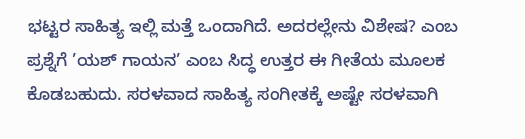ಭಟ್ಟರ ಸಾಹಿತ್ಯ ಇಲ್ಲಿ ಮತ್ತೆ ಒಂದಾಗಿದೆ. ಅದರಲ್ಲೇನು ವಿಶೇಷ? ಎಂಬ ಪ್ರಶ್ನೆಗೆ ’ಯಶ್ ಗಾಯನ’ ಎಂಬ ಸಿದ್ಧ ಉತ್ತರ ಈ ಗೀತೆಯ ಮೂಲಕ ಕೊಡಬಹುದು. ಸರಳವಾದ ಸಾಹಿತ್ಯ ಸಂಗೀತಕ್ಕೆ ಅಷ್ಟೇ ಸರಳವಾಗಿ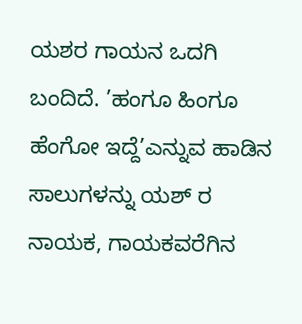ಯಶರ ಗಾಯನ ಒದಗಿ ಬಂದಿದೆ. ’ಹಂಗೂ ಹಿಂಗೂ  ಹೆಂಗೋ ಇದ್ದೆ’ಎನ್ನುವ ಹಾಡಿನ ಸಾಲುಗಳನ್ನು ಯಶ್ ರ ನಾಯಕ, ಗಾಯಕವರೆಗಿನ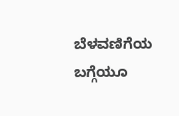ಬೆಳವಣಿಗೆಯ ಬಗ್ಗೆಯೂ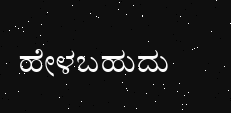ಹೇಳಬಹುದು